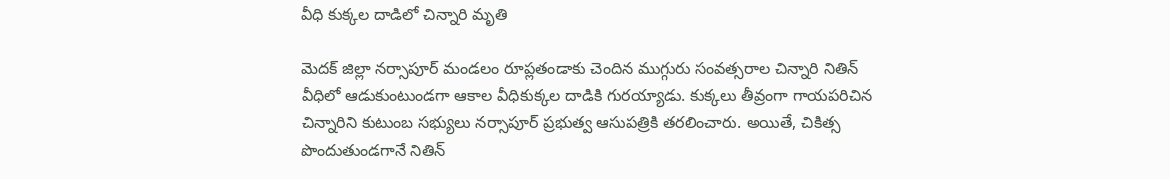వీధి కుక్కల దాడిలో చిన్నారి మృతి

మెదక్ జిల్లా నర్సాపూర్ మండలం రూప్లతండాకు చెందిన ముగ్గురు సంవత్సరాల చిన్నారి నితిన్‌ వీధిలో ఆడుకుంటుండగా ఆకాల వీధికుక్కల దాడికి గురయ్యాడు. కుక్కలు తీవ్రంగా గాయపరిచిన చిన్నారిని కుటుంబ సభ్యులు నర్సాపూర్ ప్రభుత్వ ఆసుపత్రికి తరలించారు. అయితే, చికిత్స పొందుతుండగానే నితిన్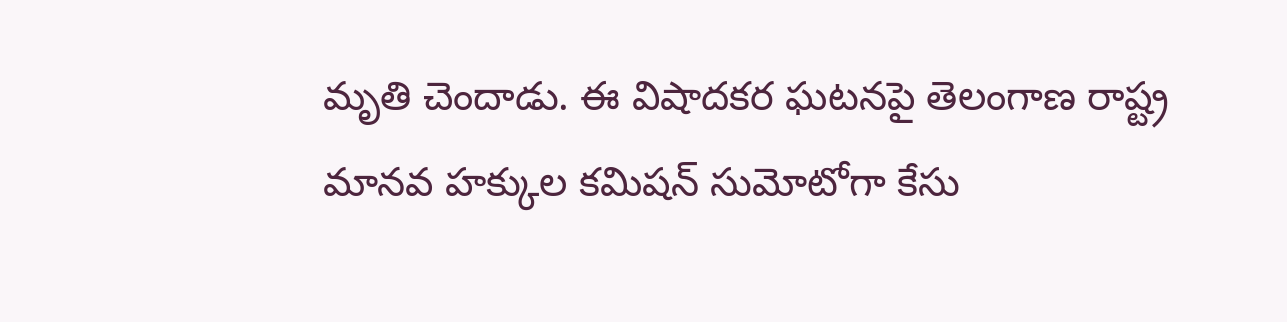మృతి చెందాడు. ఈ విషాదకర ఘటనపై తెలంగాణ రాష్ట్ర మానవ హక్కుల కమిషన్ సుమోటోగా కేసు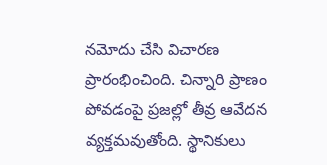నమోదు చేసి విచారణ ప్రారంభించింది. చిన్నారి ప్రాణం పోవడంపై ప్రజల్లో తీవ్ర ఆవేదన వ్యక్తమవుతోంది. స్థానికులు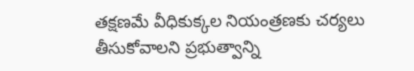తక్షణమే వీధికుక్కల నియంత్రణకు చర్యలు తీసుకోవాలని ప్రభుత్వాన్ని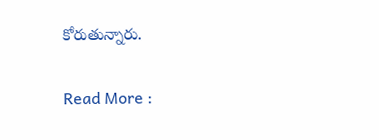కోరుతున్నారు.

Read More :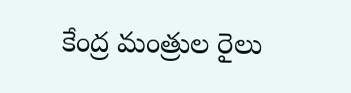కేంద్ర మంత్రుల రైలు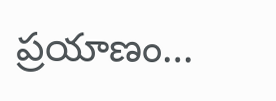ప్రయాణం…